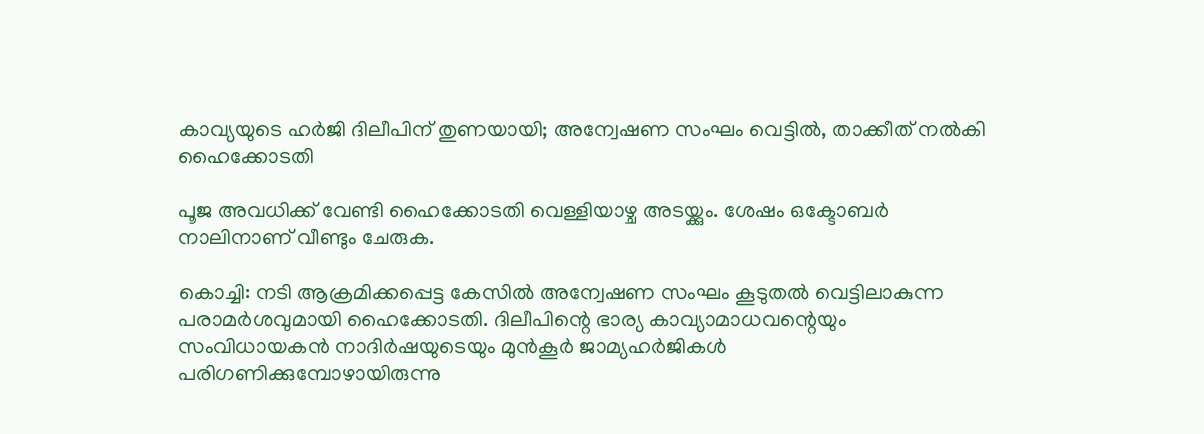കാവ്യയുടെ ഹര്‍ജി ദിലീപിന് തുണയായി; അന്വേഷണ സംഘം വെട്ടില്‍, താക്കീത് നല്‍കി ഹൈക്കോടതി

പൂജ അവധിക്ക് വേണ്ടി ഹൈക്കോടതി വെള്ളിയാഴ്ച അടയ്ക്കും. ശേഷം ഒക്ടോബര്‍ നാലിനാണ് വീണ്ടും ചേരുക.

കൊച്ചി: നടി ആക്രമിക്കപ്പെട്ട കേസില്‍ അന്വേഷണ സംഘം കൂടുതല്‍ വെട്ടിലാകുന്ന പരാമര്‍ശവുമായി ഹൈക്കോടതി. ദിലീപിന്റെ ഭാര്യ കാവ്യാമാധവന്റെയും സംവിധായകന്‍ നാദിര്‍ഷയുടെയും മുന്‍കൂര്‍ ജാമ്യഹര്‍ജികള്‍ പരിഗണിക്കുമ്പോഴായിരുന്നു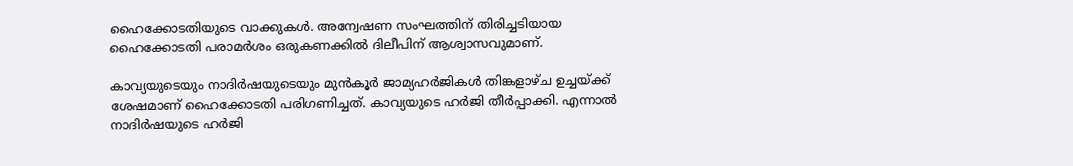ഹൈക്കോടതിയുടെ വാക്കുകള്‍. അന്വേഷണ സംഘത്തിന് തിരിച്ചടിയായ ഹൈക്കോടതി പരാമര്‍ശം ഒരുകണക്കില്‍ ദിലീപിന് ആശ്വാസവുമാണ്.

കാവ്യയുടെയും നാദിര്‍ഷയുടെയും മുന്‍കൂര്‍ ജാമ്യഹര്‍ജികള്‍ തിങ്കളാഴ്ച ഉച്ചയ്ക്ക് ശേഷമാണ് ഹൈക്കോടതി പരിഗണിച്ചത്. കാവ്യയുടെ ഹര്‍ജി തീര്‍പ്പാക്കി. എന്നാല്‍ നാദിര്‍ഷയുടെ ഹര്‍ജി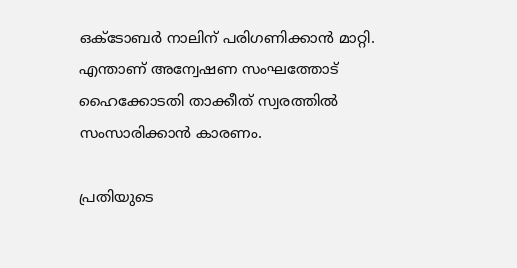ഒക്ടോബര്‍ നാലിന് പരിഗണിക്കാന്‍ മാറ്റി. എന്താണ് അന്വേഷണ സംഘത്തോട് ഹൈക്കോടതി താക്കീത് സ്വരത്തില്‍ സംസാരിക്കാന്‍ കാരണം.

പ്രതിയുടെ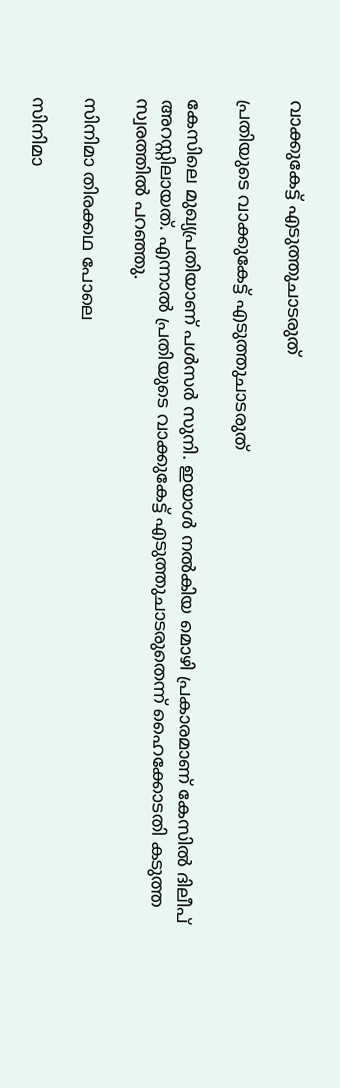വാക്കുകേട്ട് എടുത്തുചാടരുത്

പ്രതിയുടെ വാക്കുകേട്ട് എടുത്തുചാടരുത്

കേസിലെ മുഖ്യപ്രതിയാണ് പള്‍സര്‍ സുനി. ഇയാള്‍ നല്‍കിയ മൊഴി പ്രകാരമാണ് കേസില്‍ ദിലീപ് അറസ്റ്റിലായത്. എന്നാല്‍ പ്രതിയുടെ വാക്കുകേട്ട് എടുത്തുചാടരുതെന്ന് ഹൈക്കോടതി കടുത്ത സ്വരത്തില്‍ പറഞ്ഞു.

സിനിമാ തിരക്കഥ പോലെ

സിനിമാ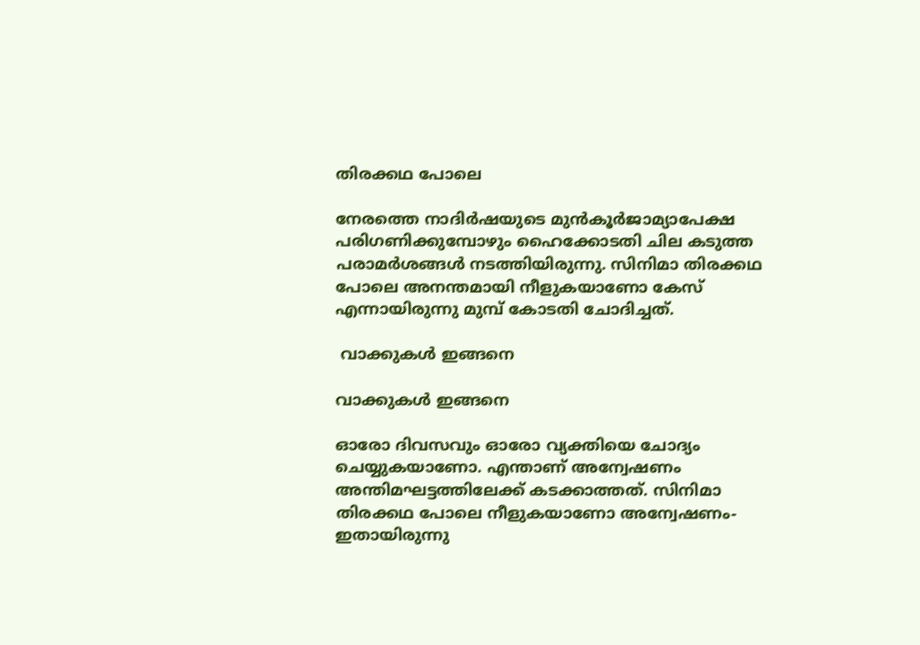തിരക്കഥ പോലെ

നേരത്തെ നാദിര്‍ഷയുടെ മുന്‍കൂര്‍ജാമ്യാപേക്ഷ പരിഗണിക്കുമ്പോഴും ഹൈക്കോടതി ചില കടുത്ത പരാമര്‍ശങ്ങള്‍ നടത്തിയിരുന്നു. സിനിമാ തിരക്കഥ പോലെ അനന്തമായി നീളുകയാണോ കേസ് എന്നായിരുന്നു മുമ്പ് കോടതി ചോദിച്ചത്.

 വാക്കുകള്‍ ഇങ്ങനെ

വാക്കുകള്‍ ഇങ്ങനെ

ഓരോ ദിവസവും ഓരോ വ്യക്തിയെ ചോദ്യം ചെയ്യുകയാണോ. എന്താണ് അന്വേഷണം അന്തിമഘട്ടത്തിലേക്ക് കടക്കാത്തത്. സിനിമാ തിരക്കഥ പോലെ നീളുകയാണോ അന്വേഷണം-ഇതായിരുന്നു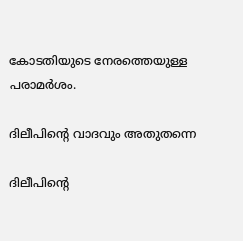കോടതിയുടെ നേരത്തെയുള്ള പരാമര്‍ശം.

ദിലീപിന്റെ വാദവും അതുതന്നെ

ദിലീപിന്റെ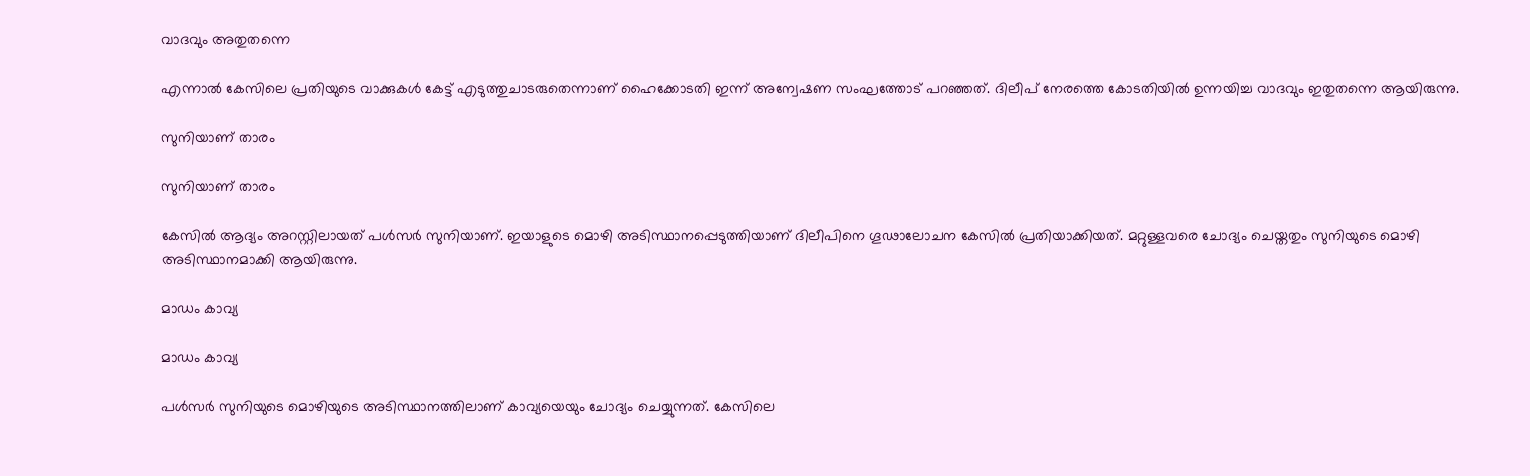വാദവും അതുതന്നെ

എന്നാല്‍ കേസിലെ പ്രതിയുടെ വാക്കുകള്‍ കേട്ട് എടുത്തുചാടരുതെന്നാണ് ഹൈക്കോടതി ഇന്ന് അന്വേഷണ സംഘത്തോട് പറഞ്ഞത്. ദിലീപ് നേരത്തെ കോടതിയില്‍ ഉന്നയിച്ച വാദവും ഇതുതന്നെ ആയിരുന്നു.

സുനിയാണ് താരം

സുനിയാണ് താരം

കേസില്‍ ആദ്യം അറസ്റ്റിലായത് പള്‍സര്‍ സുനിയാണ്. ഇയാളുടെ മൊഴി അടിസ്ഥാനപ്പെടുത്തിയാണ് ദിലീപിനെ ഗൂഢാലോചന കേസില്‍ പ്രതിയാക്കിയത്. മറ്റുള്ളവരെ ചോദ്യം ചെയ്തതും സുനിയുടെ മൊഴി അടിസ്ഥാനമാക്കി ആയിരുന്നു.

മാഡം കാവ്യ

മാഡം കാവ്യ

പള്‍സര്‍ സുനിയുടെ മൊഴിയുടെ അടിസ്ഥാനത്തിലാണ് കാവ്യയെയും ചോദ്യം ചെയ്യുന്നത്. കേസിലെ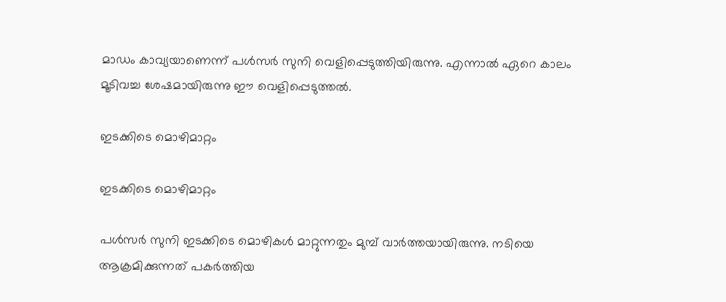മാഡം കാവ്യയാണെന്ന് പള്‍സര്‍ സുനി വെളിപ്പെടുത്തിയിരുന്നു. എന്നാല്‍ ഏറെ കാലം മൂടിവച്ച ശേഷമായിരുന്നു ഈ വെളിപ്പെടുത്തല്‍.

ഇടക്കിടെ മൊഴിമാറ്റം

ഇടക്കിടെ മൊഴിമാറ്റം

പള്‍സര്‍ സുനി ഇടക്കിടെ മൊഴികള്‍ മാറ്റുന്നതും മുമ്പ് വാര്‍ത്തയായിരുന്നു. നടിയെ ആക്രമിക്കുന്നത് പകര്‍ത്തിയ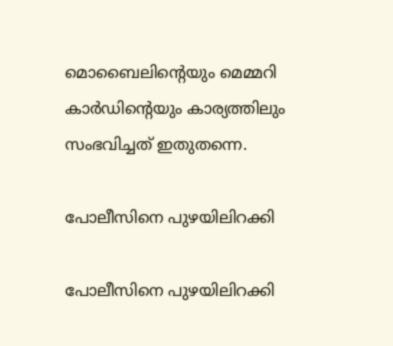മൊബൈലിന്റെയും മെമ്മറി കാര്‍ഡിന്റെയും കാര്യത്തിലും സംഭവിച്ചത് ഇതുതന്നെ.

പോലീസിനെ പുഴയിലിറക്കി

പോലീസിനെ പുഴയിലിറക്കി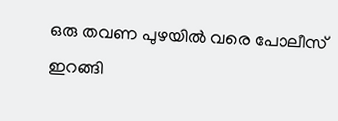ഒരു തവണ പുഴയില്‍ വരെ പോലീസ് ഇറങ്ങി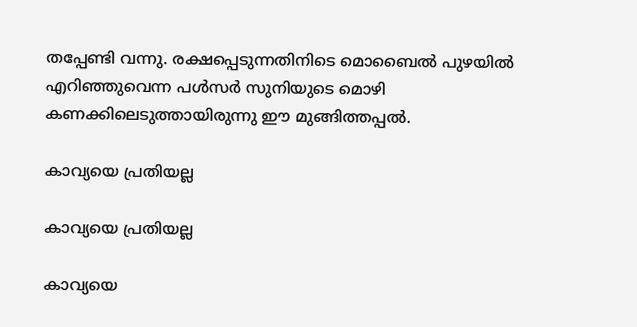തപ്പേണ്ടി വന്നു. രക്ഷപ്പെടുന്നതിനിടെ മൊബൈല്‍ പുഴയില്‍ എറിഞ്ഞുവെന്ന പള്‍സര്‍ സുനിയുടെ മൊഴി കണക്കിലെടുത്തായിരുന്നു ഈ മുങ്ങിത്തപ്പല്‍.

കാവ്യയെ പ്രതിയല്ല

കാവ്യയെ പ്രതിയല്ല

കാവ്യയെ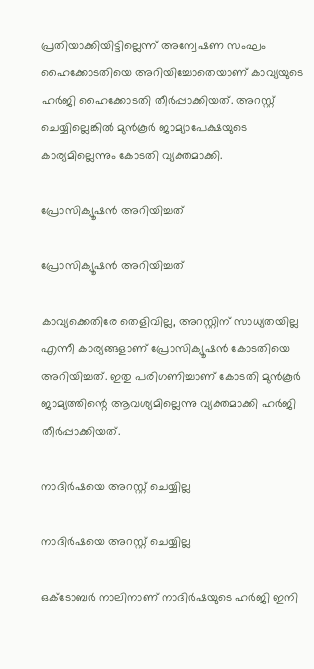പ്രതിയാക്കിയിട്ടില്ലെന്ന് അന്വേഷണ സംഘം ഹൈക്കോടതിയെ അറിയിച്ചോതെയാണ് കാവ്യയുടെ ഹര്‍ജി ഹൈക്കോടതി തീര്‍പ്പാക്കിയത്. അറസ്റ്റ് ചെയ്യില്ലെങ്കില്‍ മുന്‍കൂര്‍ ജാമ്യാപേക്ഷയുടെ കാര്യമില്ലെന്നും കോടതി വ്യക്തമാക്കി.

പ്രോസിക്യൂഷന്‍ അറിയിച്ചത്

പ്രോസിക്യൂഷന്‍ അറിയിച്ചത്

കാവ്യക്കെതിരേ തെളിവില്ല, അറസ്റ്റിന് സാധ്യതയില്ല എന്നീ കാര്യങ്ങളാണ് പ്രോസിക്യൂഷന്‍ കോടതിയെ അറിയിച്ചത്. ഇതു പരിഗണിച്ചാണ് കോടതി മുന്‍കൂര്‍ ജാമ്യത്തിന്റെ ആവശ്യമില്ലെന്നു വ്യക്തമാക്കി ഹര്‍ജി തീര്‍പ്പാക്കിയത്.

നാദിര്‍ഷയെ അറസ്റ്റ് ചെയ്യില്ല

നാദിര്‍ഷയെ അറസ്റ്റ് ചെയ്യില്ല

ഒക്ടോബര്‍ നാലിനാണ് നാദിര്‍ഷയുടെ ഹര്‍ജി ഇനി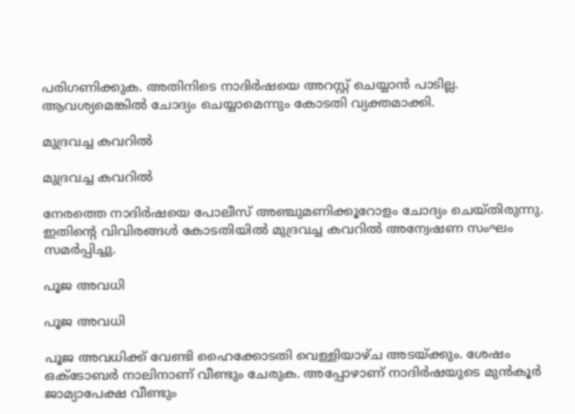പരിഗണിക്കുക. അതിനിടെ നാദിര്‍ഷയെ അറസ്റ്റ് ചെയ്യാന്‍ പാടില്ല. ആവശ്യമെങ്കില്‍ ചോദ്യം ചെയ്യാമെന്നും കോടതി വ്യക്തമാക്കി.

മുദ്രവച്ച കവറില്‍

മുദ്രവച്ച കവറില്‍

നേരത്തെ നാദിര്‍ഷയെ പോലീസ് അഞ്ചുമണിക്കൂറോളം ചോദ്യം ചെയ്തിരുന്നു. ഇതിന്റെ വിവിരങ്ങള്‍ കോടതിയില്‍ മുദ്രവച്ച കവറില്‍ അന്വേഷണ സംഘം സമര്‍പ്പിച്ചു.

പൂജ അവധി

പൂജ അവധി

പൂജ അവധിക്ക് വേണ്ടി ഹൈക്കോടതി വെള്ളിയാഴ്ച അടയ്ക്കും. ശേഷം ഒക്ടോബര്‍ നാലിനാണ് വീണ്ടും ചേരുക. അപ്പോഴാണ് നാദിര്‍ഷയുടെ മുന്‍കൂര്‍ ജാമ്യാപേക്ഷ വീണ്ടും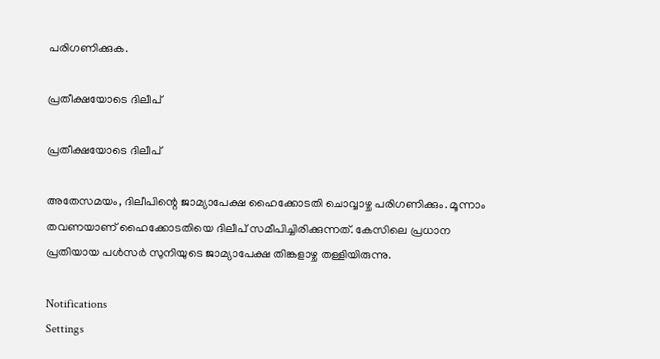പരിഗണിക്കുക.

പ്രതീക്ഷയോടെ ദിലീപ്

പ്രതീക്ഷയോടെ ദിലീപ്

അതേസമയം, ദിലീപിന്റെ ജാമ്യാപേക്ഷ ഹൈക്കോടതി ചൊവ്വാഴ്ച പരിഗണിക്കും. മൂന്നാം തവണയാണ് ഹൈക്കോടതിയെ ദിലീപ് സമീപിച്ചിരിക്കുന്നത്. കേസിലെ പ്രധാന പ്രതിയായ പള്‍സര്‍ സുനിയുടെ ജാമ്യാപേക്ഷ തിങ്കളാഴ്ച തള്ളിയിരുന്നു.

Notifications
Settings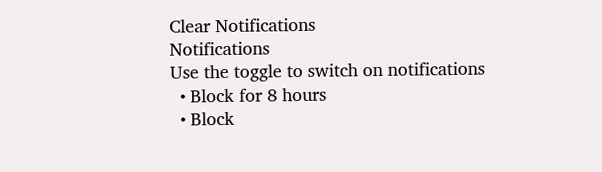Clear Notifications
Notifications
Use the toggle to switch on notifications
  • Block for 8 hours
  • Block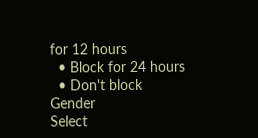for 12 hours
  • Block for 24 hours
  • Don't block
Gender
Select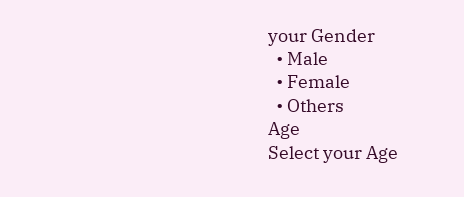your Gender
  • Male
  • Female
  • Others
Age
Select your Age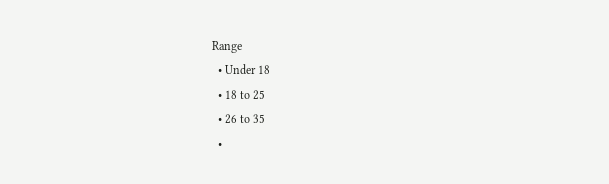Range
  • Under 18
  • 18 to 25
  • 26 to 35
  •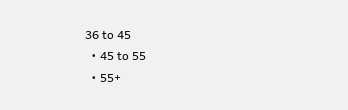36 to 45
  • 45 to 55
  • 55+